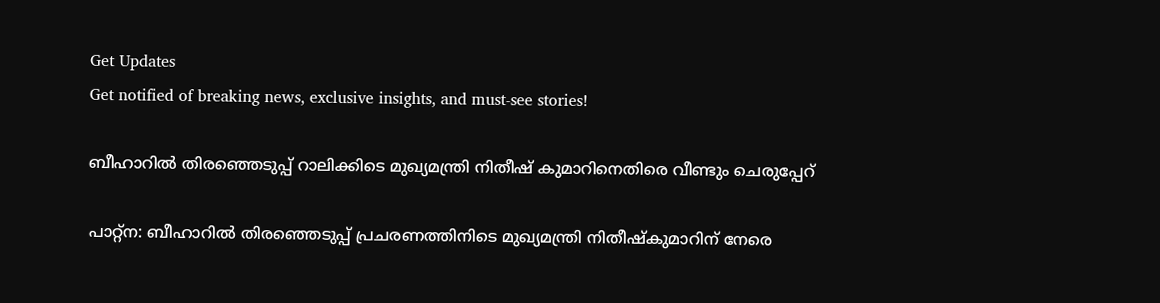Get Updates
Get notified of breaking news, exclusive insights, and must-see stories!

ബീഹാറില്‍ തിരഞ്ഞെടുപ്പ്‌ റാലിക്കിടെ മുഖ്യമന്ത്രി നിതീഷ്‌ കുമാറിനെതിരെ വീണ്ടും ചെരുപ്പേറ്‌

പാറ്റ്‌ന: ബീഹാറില്‍ തിരഞ്ഞെടുപ്പ്‌ പ്രചരണത്തിനിടെ മുഖ്യമന്ത്രി നിതീഷ്‌കുമാറിന്‌ നേരെ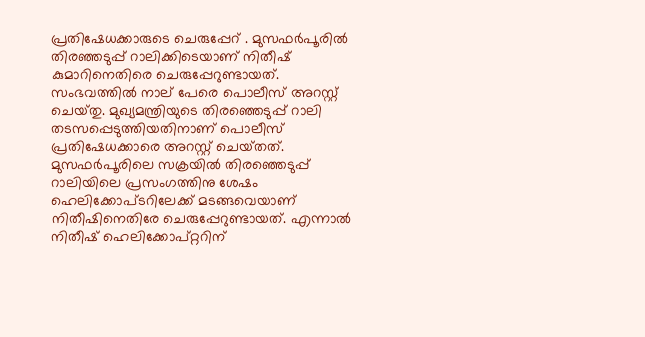പ്രതിഷേധക്കാരുടെ ചെരുപ്പേറ്‌ . മുസഫര്‍പൂരില്‍ തിരഞ്ഞടുപ്പ്‌ റാലിക്കിടെയാണ്‌ നിതീഷ്‌ കുമാറിനെതിരെ ചെരുപ്പേറുണ്ടായത്‌. സംഭവത്തില്‍ നാല്‌‌ പേരെ പൊലീസ്‌ അറസ്റ്റ്‌ ചെയ്‌തു. മുഖ്യമന്ത്രിയുടെ തിരഞ്ഞെടുപ്പ്‌ റാലി തടസപ്പെടുത്തിയതിനാണ്‌ പൊലീസ്‌ പ്രതിഷേധക്കാരെ അറസ്റ്റ്‌ ചെയ്‌തത്‌. മുസഫര്‍പൂരിലെ സക്രയില്‍ തിരഞ്ഞെടുപ്പ്‌ റാലിയിലെ പ്രസംഗത്തിനു ശേഷം ഹെലിക്കോപ്‌ടറിലേക്ക്‌ മടങ്ങവെയാണ്‌ നിതീഷിനെതിരേ ചെരുപ്പേറുണ്ടായത്‌. എന്നാല്‍ നിതീഷ്‌ ഹെലിക്കോപ്‌റ്ററിന്‌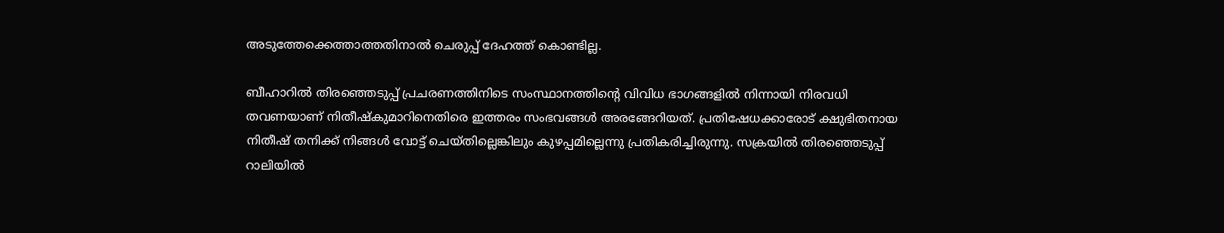അടുത്തേക്കെത്താത്തതിനാല്‍ ചെരുപ്പ്‌ ദേഹത്ത്‌ കൊണ്ടില്ല.

ബീഹാറില്‍ തിരഞ്ഞെടുപ്പ്‌ പ്രചരണത്തിനിടെ സംസ്ഥാനത്തിന്റെ വിവിധ ഭാഗങ്ങളില്‍ നിന്നായി നിരവധി തവണയാണ്‌ നിതീഷ്‌കുമാറിനെതിരെ ഇത്തരം സംഭവങ്ങള്‍ അരങ്ങേറിയത്‌. പ്രതിഷേധക്കാരോട്‌ ക്ഷുഭിതനായ നിതീഷ്‌ തനിക്ക്‌ നിങ്ങള്‍ വോട്ട്‌ ചെയ്‌തില്ലെങ്കിലും കുഴപ്പമില്ലെന്നു പ്രതികരിച്ചിരുന്നു. സക്രയില്‍ തിരഞ്ഞെടുപ്പ്‌ റാലിയില്‍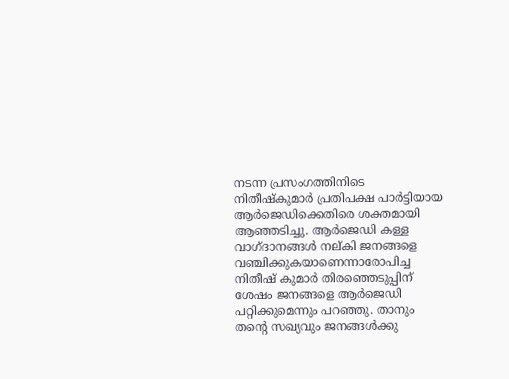നടന്ന പ്രസംഗത്തിനിടെ നിതീഷ്‌കുമാര്‍ പ്രതിപക്ഷ പാര്‍ട്ടിയായ ആര്‍ജെഡിക്കെതിരെ ശക്തമായി ആഞ്ഞടിച്ചു. ആര്‍ജെഡി കള്ള വാഗ്‌ദാനങ്ങള്‍ നല്‌കി ജനങ്ങളെ വഞ്ചിക്കുകയാണെന്നാരോപിച്ച നിതീഷ്‌ കുമാര്‍ തിരഞ്ഞെടുപ്പിന്‌ ശേഷം ജനങ്ങളെ ആര്‍ജെഡി പറ്റിക്കുമെന്നും പറഞ്ഞു. താനും തന്റെ സഖ്യവും ജനങ്ങള്‍ക്കു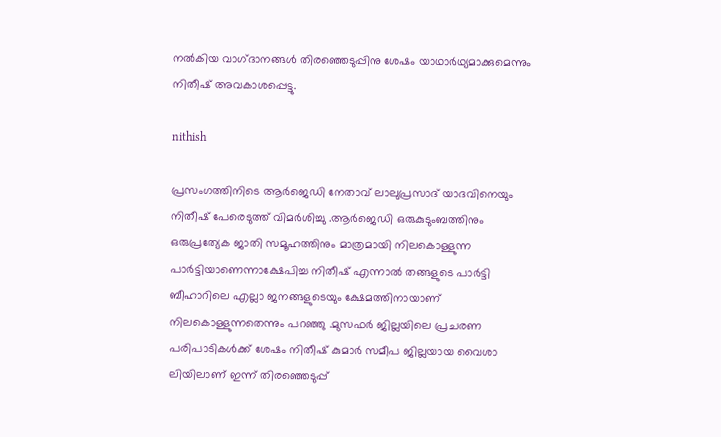നല്‍കിയ വാഗ്‌ദാനങ്ങള്‍ തിരഞ്ഞെടുപ്പിനു ശേഷം യാഥാര്‍ഥ്യമാക്കുമെന്നും നിതീഷ്‌ അവകാശപ്പെട്ടു.

nithish

പ്രസംഗത്തിനിടെ ആര്‍ജെഡി നേതാവ്‌ ലാലുപ്രസാദ്‌ യാദവിനെയും നിതീഷ്‌ പേരെടുത്ത്‌ വിമര്‍ശിച്ചു .ആര്‍ജെഡി ഒരുകുടുംബത്തിനും ഒരുപ്രത്യേക ജാതി സമൂഹത്തിനും മാത്രമായി നിലകൊള്ളുന്ന പാര്‍ട്ടിയാണെന്നാക്ഷേപിച്ച നിതീഷ്‌ എന്നാല്‍ തങ്ങളുടെ പാര്‍ട്ടി ബീഹാറിലെ എല്ലാ ജനങ്ങളുടെയും ക്ഷേമത്തിനായാണ്‌ നിലകൊള്ളുന്നതെന്നും പറഞ്ഞു .മുസഫര്‍ ജില്ലയിലെ പ്രചരണ പരിപാടികള്‍ക്ക്‌ ശേഷം നിതീഷ്‌ കുമാര്‍ സമീപ ജില്ലയായ വൈശാ ലിയിലാണ്‌ ഇന്ന്‌ തിരഞ്ഞെടുപ്പ്‌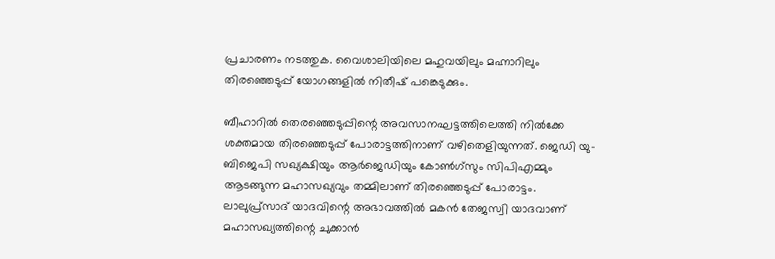പ്രചാരണം നടത്തുക. വൈശാലിയിലെ മഹുവയിലും മഹ്നാറിലും തിരഞ്ഞെടുപ്പ്‌ യോഗങ്ങളില്‍ നിതീഷ്‌ പങ്കെടുക്കും.

ബീഹാറില്‍ തെരഞ്ഞെടുപ്പിന്റെ അവസാനഘട്ടത്തിലെത്തി നില്‍ക്കേ ശക്തമായ തിരഞ്ഞെടുപ്പ്‌ പോരാട്ടത്തിനാണ്‌ വഴിതെളിയുന്നത്‌. ജെഡി യു-ബിജെപി സഖ്യക്ഷിയും ആര്‍ജെഡിയും കോണ്‍ഗ്‌സും സിപിഎമ്മും ആടങ്ങുന്ന മഹാസഖ്യവും തമ്മിലാണ്‌ തിരഞ്ഞെടുപ്പ്‌ പോരാട്ടം. ലാലുപ്ര്‌സാദ്‌ യാദവിന്റെ അഭാവത്തില്‍ മകന്‍ തേജസ്വി യാദവാണ്‌ മഹാസഖ്യത്തിന്റെ ചുക്കാന്‍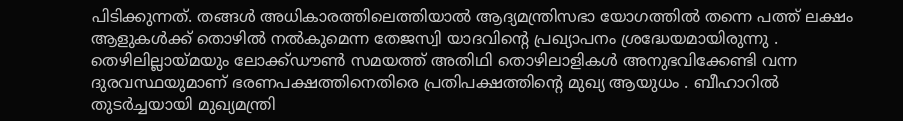പിടിക്കുന്നത്‌. തങ്ങള്‍ അധികാരത്തിലെത്തിയാല്‍ ആദ്യമന്ത്രിസഭാ യോഗത്തില്‍ തന്നെ പത്ത്‌ ലക്ഷം ആളുകള്‍ക്ക്‌ തൊഴില്‍ നല്‍കുമെന്ന തേജസ്വി യാദവിന്റെ പ്രഖ്യാപനം ശ്രദ്ധേയമായിരുന്നു . തെഴിലില്ലായ്‌മയും ലോക്ക്‌ഡൗണ്‍ സമയത്ത്‌ അതിഥി തൊഴിലാളികള്‍ അനുഭവിക്കേണ്ടി വന്ന ദുരവസ്ഥയുമാണ്‌ ഭരണപക്ഷത്തിനെതിരെ പ്രതിപക്ഷത്തിന്റെ മുഖ്യ ആയുധം . ബീഹാറില്‍ തുടര്‍ച്ചയായി മുഖ്യമന്ത്രി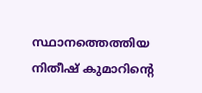സ്ഥാനത്തെത്തിയ നിതീഷ്‌ കുമാറിന്റെ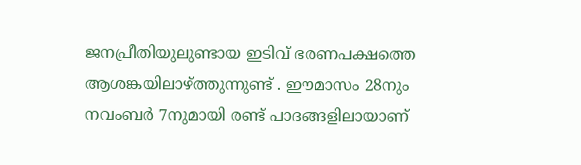ജനപ്രീതിയുലുണ്ടായ ഇടിവ്‌ ഭരണപക്ഷത്തെ ആശങ്കയിലാഴ്‌ത്തുന്നുണ്ട്‌ . ഈമാസം 28നും നവംബര്‍ 7നുമായി രണ്ട്‌ പാദങ്ങളിലായാണ്‌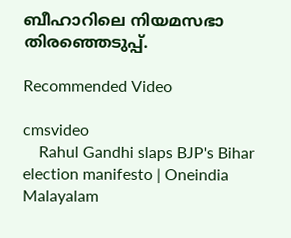ബീഹാറിലെ നിയമസഭാ തിരഞ്ഞെടുപ്പ്‌.

Recommended Video

cmsvideo
    Rahul Gandhi slaps BJP's Bihar election manifesto | Oneindia Malayalam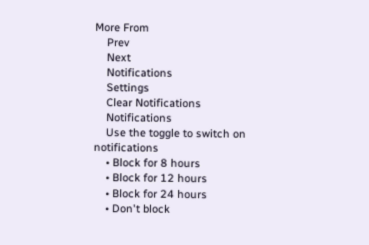More From
    Prev
    Next
    Notifications
    Settings
    Clear Notifications
    Notifications
    Use the toggle to switch on notifications
    • Block for 8 hours
    • Block for 12 hours
    • Block for 24 hours
    • Don't block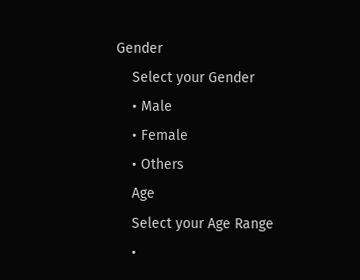Gender
    Select your Gender
    • Male
    • Female
    • Others
    Age
    Select your Age Range
    •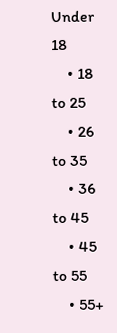Under 18
    • 18 to 25
    • 26 to 35
    • 36 to 45
    • 45 to 55
    • 55+